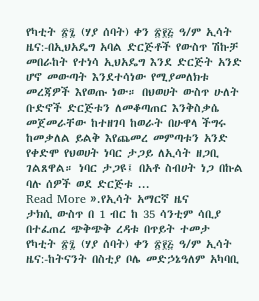የካቲት ፳፯ (ሃያ ሰባት) ቀን ፳፻፭ ዓ/ም ኢሳት ዜና:-በኢህአዴግ አባል ድርጅቶች የውስጥ ሽኩቻ መበራከት የተነሳ ኢህአዴግ እንደ ድርጅት አንድ ሆኖ መውጣት እንደተሳነው የሚያመለክቱ መረጃዎች እየወጡ ነው። በህወሀት ውስጥ ሁለት ቡድኖች ድርጅቱን ለመቆጣጠር እንቅስቃሴ መጀመራቸው ከተዘገባ ከወራት በሁዋላ ችግሩ ከመቃለል ይልቅ እየጨመረ መምጣቱን አንድ የቀድሞ የህወሀት ነባር ታጋይ ለኢሳት ዘጋቢ ገልጸዋል። ነባር ታጋዩ፤ በአቶ ስብሀት ነጋ በኩል ባሉ ሰዎች ወደ ድርጅቱ ...
Read More ».የኢሳት አማርኛ ዜና
ታክሲ ውስጥ በ 1 ብር ከ 35 ሳንቲም ሳቢያ በተፈጠረ ጭቅጭቅ ረዳቱ በጥይት ተመታ
የካቲት ፳፯ (ሃያ ሰባት) ቀን ፳፻፭ ዓ/ም ኢሳት ዜና:-ከትናንት በስቲያ ቦሌ መድኃኔዓለም አካባቢ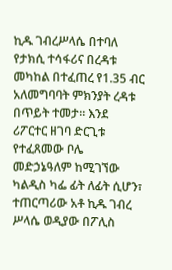ኪዱ ገብረሥላሴ በተባለ የታክሲ ተሳፋሪና በረዳቱ መካከል በተፈጠረ የ1.35 ብር አለመግባባት ምክንያት ረዳቱ በጥይት ተመታ። እንደ ሪፖርተር ዘገባ ድርጊቱ የተፈጸመው ቦሌ መድኃኔዓለም ከሚገኘው ካልዲስ ካፌ ፊት ለፊት ሲሆን፣ ተጠርጣሪው አቶ ኪዱ ገብረ ሥላሴ ወዲያው በፖሊስ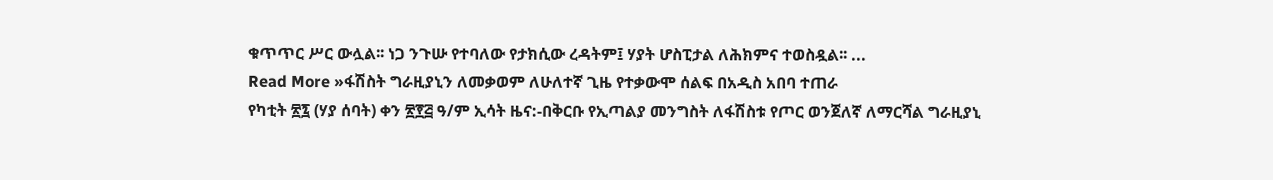ቁጥጥር ሥር ውሏል፡፡ ነጋ ንጉሡ የተባለው የታክሲው ረዳትም፤ ሃያት ሆስፒታል ለሕክምና ተወስዷል፡፡ ...
Read More »ፋሽስት ግራዚያኒን ለመቃወም ለሁለተኛ ጊዜ የተቃውሞ ሰልፍ በአዲስ አበባ ተጠራ
የካቲት ፳፯ (ሃያ ሰባት) ቀን ፳፻፭ ዓ/ም ኢሳት ዜና:-በቅርቡ የኢጣልያ መንግስት ለፋሽስቱ የጦር ወንጀለኛ ለማርሻል ግራዚያኒ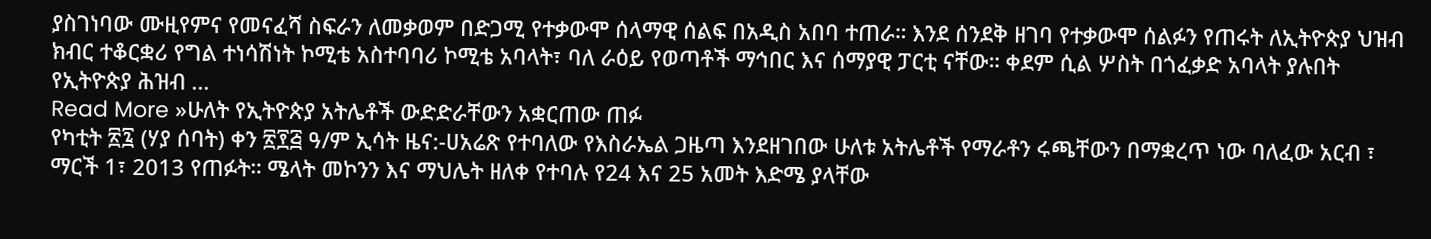ያስገነባው ሙዚየምና የመናፈሻ ስፍራን ለመቃወም በድጋሚ የተቃውሞ ሰላማዊ ሰልፍ በአዲስ አበባ ተጠራ። እንደ ሰንደቅ ዘገባ የተቃውሞ ሰልፉን የጠሩት ለኢትዮጵያ ህዝብ ክብር ተቆርቋሪ የግል ተነሳሽነት ኮሚቴ አስተባባሪ ኮሚቴ አባላት፣ ባለ ራዕይ የወጣቶች ማኅበር እና ሰማያዊ ፓርቲ ናቸው። ቀደም ሲል ሦስት በጎፈቃድ አባላት ያሉበት የኢትዮጵያ ሕዝብ ...
Read More »ሁለት የኢትዮጵያ አትሌቶች ውድድራቸውን አቋርጠው ጠፉ
የካቲት ፳፯ (ሃያ ሰባት) ቀን ፳፻፭ ዓ/ም ኢሳት ዜና:-ሀአሬጽ የተባለው የእስራኤል ጋዜጣ እንደዘገበው ሁለቱ አትሌቶች የማራቶን ሩጫቸውን በማቋረጥ ነው ባለፈው አርብ ፣ ማርች 1፣ 2013 የጠፉት። ሜላት መኮንን እና ማህሌት ዘለቀ የተባሉ የ24 እና 25 አመት እድሜ ያላቸው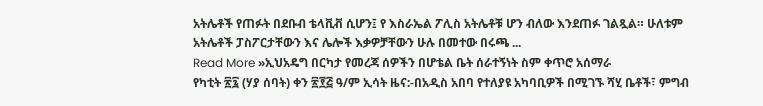አትሌቶች የጠፉት በደቡብ ቴላቪቭ ሲሆን፤ የ እስራኤል ፖሊስ አትሌቶቹ ሆን ብለው እንደጠፉ ገልጿል። ሁለቱም አትሌቶች ፓስፖርታቸውን እና ሌሎች እቃዎቻቸውን ሁሉ በመተው በሩጫ ...
Read More »ኢህአዴግ በርካታ የመረጃ ሰዎችን በሆቴል ቤት ሰራተኝነት ስም ቀጥሮ አሰማራ
የካቲት ፳፯ (ሃያ ሰባት) ቀን ፳፻፭ ዓ/ም ኢሳት ዜና:-በአዲስ አበባ የተለያዩ አካባቢዎች በሚገኙ ሻሂ ቤቶች፣ ምግብ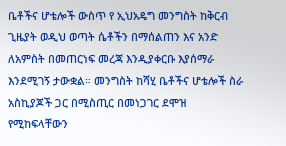ቤቶችና ሆቴሎች ውስጥ የ ኢህአዴግ መንግስት ከቅርብ ጊዜያት ወዲህ ወጣት ሴቶችን በማሰልጠን እና አንድ ለአምስት በመጠርነፍ መረጃ እንዲያቀርቡ እያሰማራ እንደሚገኝ ታውቋል። መንግስት ከሻሂ ቤቶችና ሆቴሎች ስራ አስኪያጆች ጋር በሚስጢር በመነጋገር ደሞዝ የሚከፍላቸውን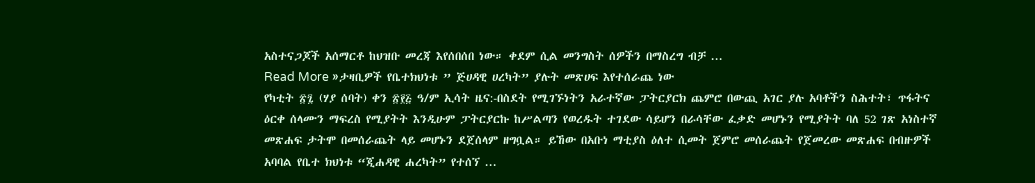አስተናጋጆች አሰማርቶ ከህዝቡ መረጃ እየሰበሰበ ነው። ቀደም ሲል መንግስት ሰዎችን በማስረግ ብቻ ...
Read More »ታዛቢዎች የቤተክህነቱ ” ጅሀዳዊ ሀረካት” ያሉት መጽሀፍ እየተሰራጨ ነው
የካቲት ፳፯ (ሃያ ሰባት) ቀን ፳፻፭ ዓ/ም ኢሳት ዜና:-በስደት የሚገኙነትን አራተኛው ፓትርያርክ ጨምሮ በውጪ አገር ያሉ አባቶችን ስሕተት፣ ጥፋትና ዕርቀ ሰላሙን ማፍረስ የሚያትት እንዲሁም ፓትርያርኩ ከሥልጣን የወረዱት ተገደው ሳይሆን በራሳቸው ፈቃድ መሆኑን የሚያትት ባለ 52 ገጽ አነስተኛ መጽሐፍ ታትሞ በመሰራጨት ላይ መሆኑን ደጀሰላም ዘግቧል። ይኸው በአቡነ ማቲያስ ዕለተ ሲመት ጀምሮ መሰራጨት የጀመረው መጽሐፍ በብዙዎች አባባል የቤተ ክህነቱ “ጂሐዳዊ ሐረካት” የተሰኘ ...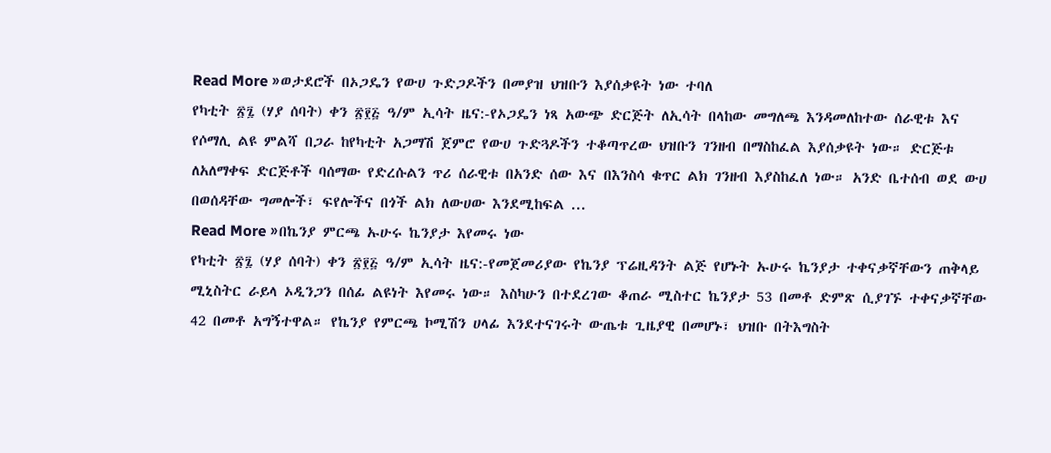Read More »ወታደሮች በኦጋዴን የውሀ ጉድጋዶችን በመያዝ ህዝቡን እያሰቃዩት ነው ተባለ
የካቲት ፳፯ (ሃያ ሰባት) ቀን ፳፻፭ ዓ/ም ኢሳት ዜና:-የኦጋዴን ነጻ አውጭ ድርጅት ለኢሳት በላከው መግለጫ እንዳመለከተው ሰራዊቱ እና የሶማሊ ልዩ ምልሻ በጋራ ከየካቲት አጋማሽ ጀምሮ የውሀ ጉድጓዶችን ተቆጣጥረው ህዝቡን ገንዘብ በማስከፈል እያሰቃዩት ነው። ድርጅቱ ለአለማቀፍ ድርጅቶች ባሰማው የድረሱልን ጥሪ ሰራዊቱ በአንድ ሰው እና በእንስሳ ቁጥር ልክ ገንዘብ እያስከፈለ ነው። አንድ ቤተሰብ ወደ ውሀ በወሰዳቸው ግመሎች፣ ፍየሎችና በጎች ልክ ለውሀው እንደሚከፍል ...
Read More »በኬንያ ምርጫ ኡሁሩ ኬንያታ እየመሩ ነው
የካቲት ፳፯ (ሃያ ሰባት) ቀን ፳፻፭ ዓ/ም ኢሳት ዜና:-የመጀመሪያው የኬንያ ፕሬዚዳንት ልጅ የሆኑት ኡሁሩ ኬንያታ ተቀናቃኛቸውን ጠቅላይ ሚኒስትር ራይላ ኦዲንጋን በሰፊ ልዩነት እየመሩ ነው። እስካሁን በተደረገው ቆጠራ ሚስተር ኬንያታ 53 በመቶ ድምጽ ሲያገኙ ተቀናቃኛቸው 42 በመቶ አግኝተዋል። የኬንያ የምርጫ ኮሚሽን ሀላፊ እንደተናገሩት ውጤቱ ጊዜያዊ በመሆኑ፣ ህዝቡ በትእግስት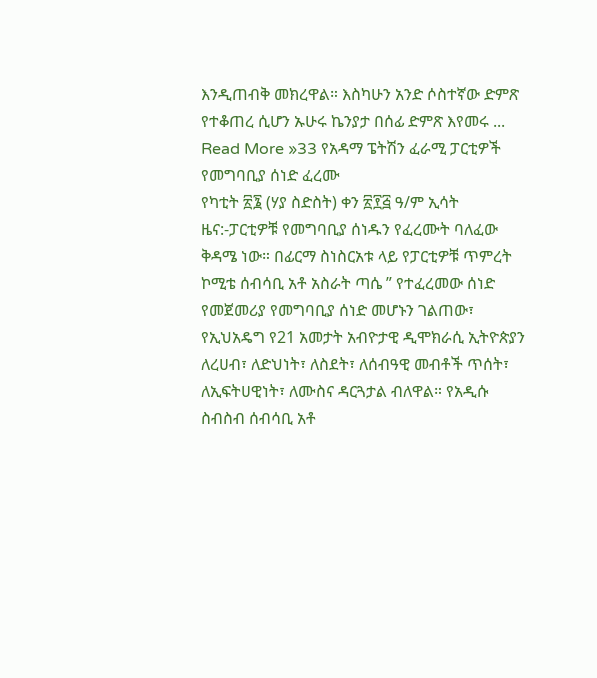እንዲጠብቅ መክረዋል። እስካሁን አንድ ሶስተኛው ድምጽ የተቆጠረ ሲሆን ኡሁሩ ኬንያታ በሰፊ ድምጽ እየመሩ ...
Read More »33 የአዳማ ፔትሽን ፈራሚ ፓርቲዎች የመግባቢያ ሰነድ ፈረሙ
የካቲት ፳፮ (ሃያ ስድስት) ቀን ፳፻፭ ዓ/ም ኢሳት ዜና:-ፓርቲዎቹ የመግባቢያ ሰነዱን የፈረሙት ባለፈው ቅዳሜ ነው። በፊርማ ስነስርአቱ ላይ የፓርቲዎቹ ጥምረት ኮሚቴ ሰብሳቢ አቶ አስራት ጣሴ ” የተፈረመው ሰነድ የመጀመሪያ የመግባቢያ ሰነድ መሆኑን ገልጠው፣ የኢህአዴግ የ21 አመታት አብዮታዊ ዲሞክራሲ ኢትዮጵያን ለረሀብ፣ ለድህነት፣ ለስደት፣ ለሰብዓዊ መብቶች ጥሰት፣ ለኢፍትሀዊነት፣ ለሙስና ዳርጓታል ብለዋል። የአዲሱ ስብስብ ሰብሳቢ አቶ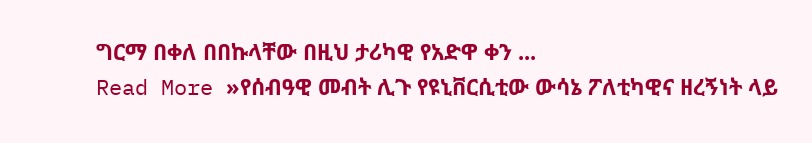ግርማ በቀለ በበኩላቸው በዚህ ታሪካዊ የአድዋ ቀን ...
Read More »የሰብዓዊ መብት ሊጉ የዩኒቨርሲቲው ውሳኔ ፖለቲካዊና ዘረኝነት ላይ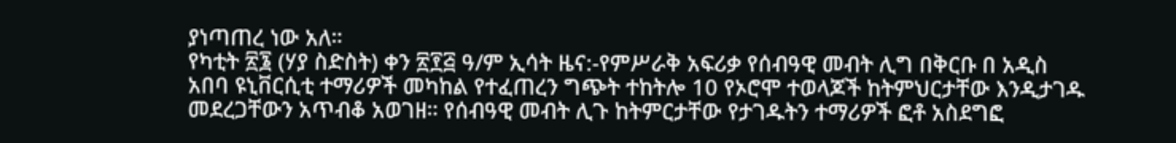ያነጣጠረ ነው አለ።
የካቲት ፳፮ (ሃያ ስድስት) ቀን ፳፻፭ ዓ/ም ኢሳት ዜና:-የምሥራቅ አፍሪቃ የሰብዓዊ መብት ሊግ በቅርቡ በ አዲስ አበባ ዩኒቨርሲቲ ተማሪዎች መካከል የተፈጠረን ግጭት ተከትሎ 10 የኦሮሞ ተወላጆች ከትምህርታቸው እንዲታገዱ መደረጋቸውን አጥብቆ አወገዘ። የሰብዓዊ መብት ሊጉ ከትምርታቸው የታገዱትን ተማሪዎች ፎቶ አስደግፎ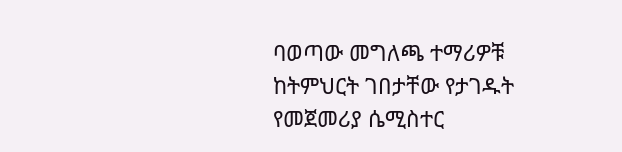ባወጣው መግለጫ ተማሪዎቹ ከትምህርት ገበታቸው የታገዱት የመጀመሪያ ሴሚስተር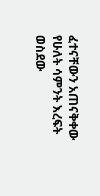ፈተናቸውን አጠናቅቀው የሁለት ሳምንት እረፍት ወስደው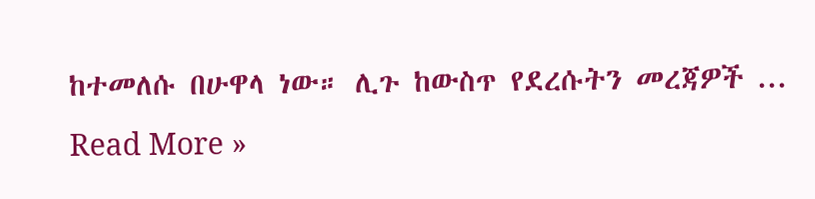ከተመለሱ በሁዋላ ነው። ሊጉ ከውስጥ የደረሱትን መረጃዎች ...
Read More »